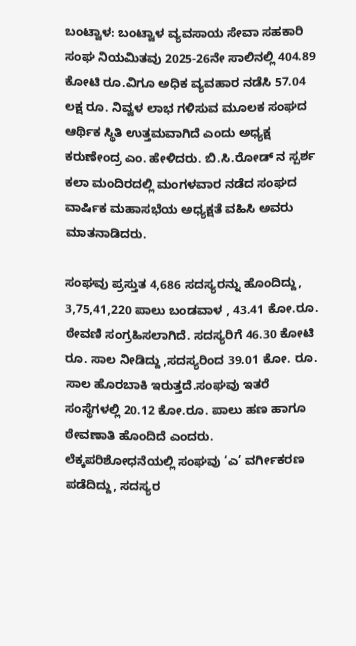ಬಂಟ್ವಾಳ: ಬಂಟ್ವಾಳ ವ್ಯವಸಾಯ ಸೇವಾ ಸಹಕಾರಿ ಸಂಘ ನಿಯಮಿತವು 2025-26ನೇ ಸಾಲಿನಲ್ಲಿ 404.89 ಕೋಟಿ ರೂ.ವಿಗೂ ಅಧಿಕ ವ್ಯವಹಾರ ನಡೆಸಿ 57.04 ಲಕ್ಷ ರೂ. ನಿವ್ವಳ ಲಾಭ ಗಳಿಸುವ ಮೂಲಕ ಸಂಘದ ಆರ್ಥಿಕ ಸ್ಥಿತಿ ಉತ್ತಮವಾಗಿದೆ ಎಂದು ಅಧ್ಯಕ್ಷ ಕರುಣೇಂದ್ರ ಎಂ. ಹೇಳಿದರು. ಬಿ.ಸಿ.ರೋಡ್ ನ ಸ್ಪರ್ಶ ಕಲಾ ಮಂದಿರದಲ್ಲಿ ಮಂಗಳವಾರ ನಡೆದ ಸಂಘದ ವಾರ್ಷಿಕ ಮಹಾಸಭೆಯ ಅಧ್ಯಕ್ಷತೆ ವಹಿಸಿ ಅವರು ಮಾತನಾಡಿದರು.

ಸಂಘವು ಪ್ರಸ್ತುತ 4,686 ಸದಸ್ಯರನ್ನು ಹೊಂದಿದ್ದು, 3,75,41,220 ಪಾಲು ಬಂಡವಾಳ , 43.41 ಕೋ.ರೂ. ಠೇವಣಿ ಸಂಗ್ರಹಿಸಲಾಗಿದೆ. ಸದಸ್ಯರಿಗೆ 46.30 ಕೋಟಿ ರೂ. ಸಾಲ ನೀಡಿದ್ದು ,ಸದಸ್ಯರಿಂದ 39.01 ಕೋ. ರೂ. ಸಾಲ ಹೊರಬಾಕಿ ಇರುತ್ತದೆ.ಸಂಘವು ಇತರೆ ಸಂಸ್ಥೆಗಳಲ್ಲಿ 20.12 ಕೋ.ರೂ. ಪಾಲು ಹಣ ಹಾಗೂ ಠೇವಣಾತಿ ಹೊಂದಿದೆ ಎಂದರು.
ಲೆಕ್ಕಪರಿಶೋಧನೆಯಲ್ಲಿ ಸಂಘವು ‘ಎ’ ವರ್ಗೀಕರಣ ಪಡೆದಿದ್ದು, ಸದಸ್ಯರ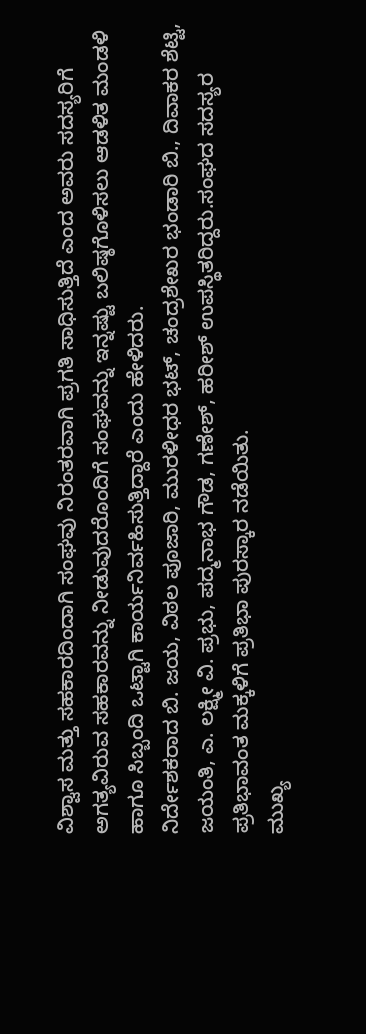ವಿಶ್ವಾಸ ಮತ್ತು ಸಹಕಾರದಿಂದಾಗಿ ಸಂಘವು ನಿರಂತರವಾಗಿ ಪ್ರಗತಿ ಸಾಧಿಸುತ್ತಿದೆ ಎಂದ ಅವರು ಸದಸ್ಯರಿಗೆ ಅಗತ್ಯವಿರುವ ಸಹಕಾರವನ್ನು ನೀಡುವುದರೊಂದಿಗೆ ಸಂಘವನ್ನು ಇನ್ನಷ್ಟು ಬಲಿಷ್ಠಗೊಳಿಸಲು ಆಡಳಿತ ಮಂಡಳಿ ಹಾಗೂ ಸಿಬ್ಬಂದಿ ಒಟ್ಟಾಗಿ ಕಾರ್ಯನಿರ್ವಹಿಸುತ್ತಿದ್ದಾರೆ ಎಂದು ಹೇಳಿದರು.
ನಿರ್ದೇಶಕರಾದ ಬಿ. ಜಯ, ವಿಠಲ ಪೂಜಾರಿ, ಮುರಳೀಧರ ಭಟ್, ಚಂದ್ರಶೇಖರ ಭಂಡಾರಿ ಬಿ., ದಿವಾಕರ ಶೆಟ್ಟಿ, ಜಯಂತಿ, ಎ. ಲಕ್ಷ್ಮೀ ವಿ. ಪ್ರಭು, ಪದ್ಮನಾಭ ಗೌಡ, ಗಣೇಶ್, ಹರೀಶ್ ಉಪಸ್ಥಿತರಿದ್ದರು.ಸಂಘದ ಸದಸ್ಯರ ಪ್ರತಿಭಾವಂತ ಮಕ್ಕಳಿಗೆ ಪ್ರತಿಭಾ ಪುರಸ್ಕಾರ ನಡೆಯಿತು.
ಮುಖ್ಯ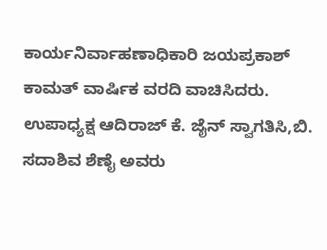ಕಾರ್ಯನಿರ್ವಾಹಣಾಧಿಕಾರಿ ಜಯಪ್ರಕಾಶ್ ಕಾಮತ್ ವಾರ್ಷಿಕ ವರದಿ ವಾಚಿಸಿದರು. ಉಪಾಧ್ಯಕ್ಷ ಆದಿರಾಜ್ ಕೆ. ಜೈನ್ ಸ್ವಾಗತಿಸಿ,ಬಿ. ಸದಾಶಿವ ಶೆಣೈ ಅವರು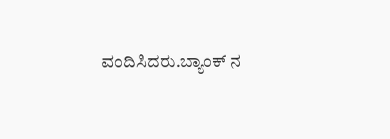ವಂದಿಸಿದರು.ಬ್ಯಾಂಕ್ ನ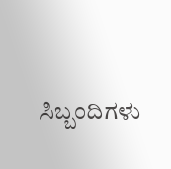ಸಿಬ್ಬಂದಿಗಳು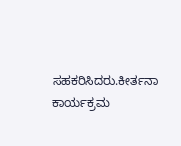ಸಹಕರಿಸಿದರು.ಕೀರ್ತನಾ ಕಾರ್ಯಕ್ರಮ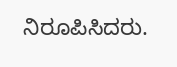ನಿರೂಪಿಸಿದರು.